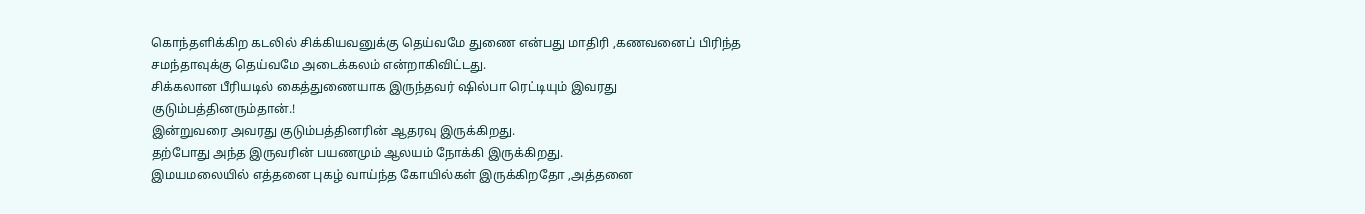கொந்தளிக்கிற கடலில் சிக்கியவனுக்கு தெய்வமே துணை என்பது மாதிரி ,கணவனைப் பிரிந்த சமந்தாவுக்கு தெய்வமே அடைக்கலம் என்றாகிவிட்டது.
சிக்கலான பீரியடில் கைத்துணையாக இருந்தவர் ஷில்பா ரெட்டியும் இவரது குடும்பத்தினரும்தான்.!
இன்றுவரை அவரது குடும்பத்தினரின் ஆதரவு இருக்கிறது.
தற்போது அந்த இருவரின் பயணமும் ஆலயம் நோக்கி இருக்கிறது.
இமயமலையில் எத்தனை புகழ் வாய்ந்த கோயில்கள் இருக்கிறதோ ,அத்தனை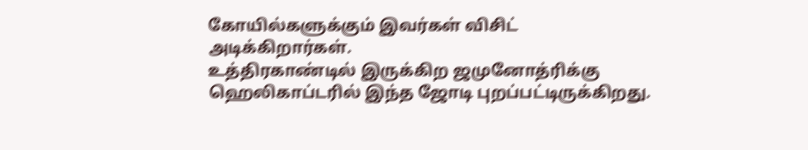கோயில்களுக்கும் இவர்கள் விசிட் அடிக்கிறார்கள்.
உத்திரகாண்டில் இருக்கிற ஜமுனோத்ரிக்கு ஹெலிகாப்டரில் இந்த ஜோடி புறப்பட்டிருக்கிறது.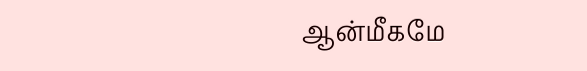ஆன்மீகமே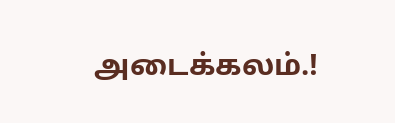அடைக்கலம்.!